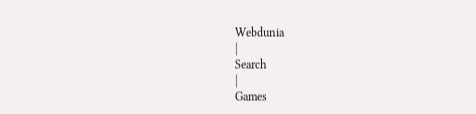Webdunia
|
Search
|
Games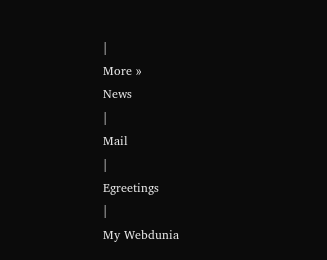|
More »
News
|
Mail
|
Egreetings
|
My Webdunia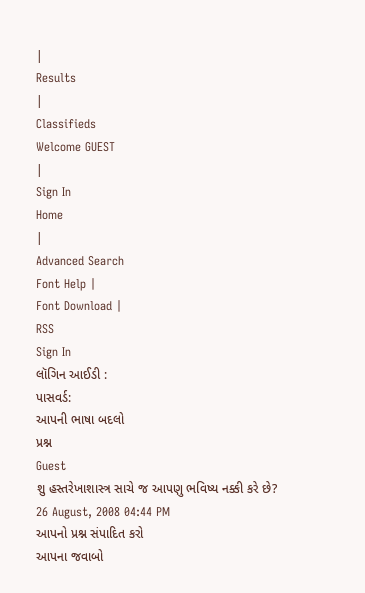|
Results
|
Classifieds
Welcome GUEST
|
Sign In
Home
|
Advanced Search
Font Help |
Font Download |
RSS
Sign In
લૉગિન આઈડી :
પાસવર્ડ:
આપની ભાષા બદલો
પ્રશ્ન
Guest
શુ હસ્તરેખાશાસ્ત્ર સાચે જ આપણુ ભવિષ્ય નક્કી કરે છે?
26 August, 2008 04:44 PM
આપનો પ્રશ્ન સંપાદિત કરો
આપના જવાબો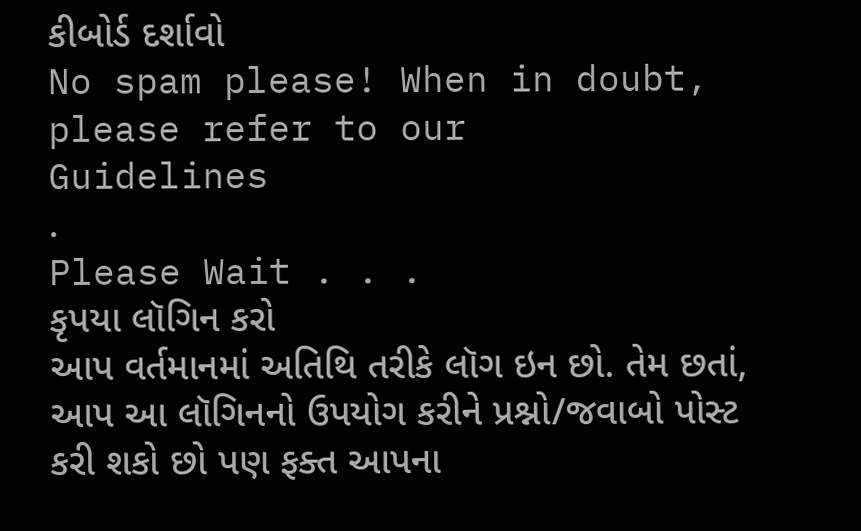કીબોર્ડ દર્શાવો
No spam please! When in doubt, please refer to our
Guidelines
.
Please Wait . . .
કૃપયા લૉગિન કરો
આપ વર્તમાનમાં અતિથિ તરીકે લૉગ ઇન છો. તેમ છતાં, આપ આ લૉગિનનો ઉપયોગ કરીને પ્રશ્નો/જવાબો પોસ્ટ કરી શકો છો પણ ફક્ત આપના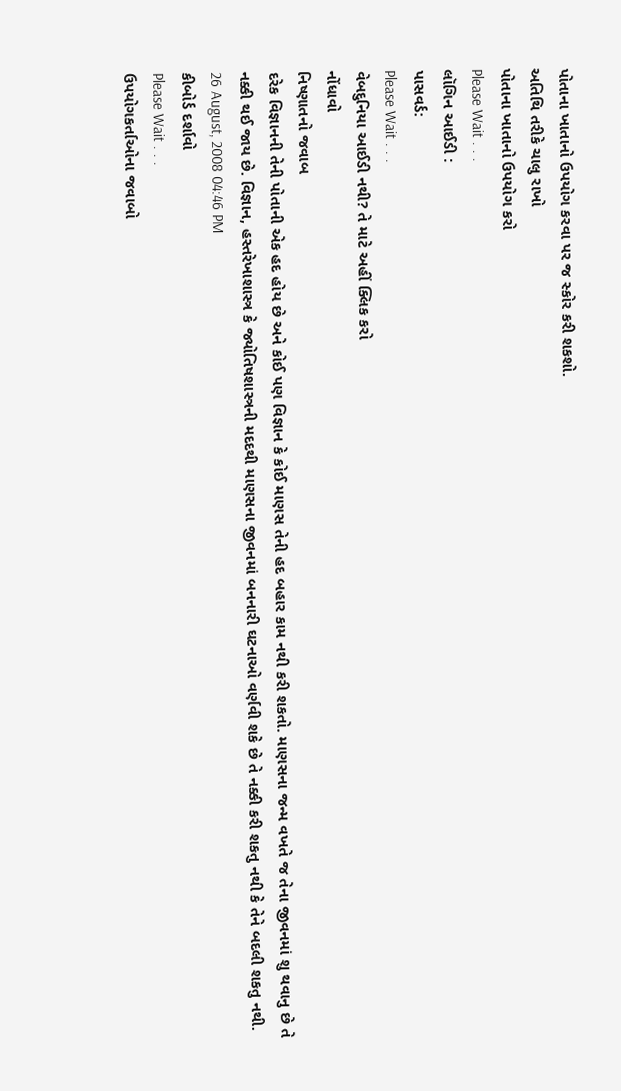પોતાના ખાતાનો ઉપયોગ કરવા પર જ સ્કોર કરી શકશો.
અતિથિ તરીકે ચાલુ રાખો
પોતાના ખાતાનો ઉપયોગ કરો
Please Wait . . .
લૉગિન આઈડી :
પાસવર્ડ:
Please Wait . . .
વેબદુનિયા આઈડી નથી? તે માટે અહીં ક્લિક કરો
નોંધાવો
નિષ્ણાતનો જવાબ
દરેક વિજ્ઞાનની તેની પોતાની એક હદ હોય છે અને કોઈ પણ વિજ્ઞાન કે કોઈ માણસ તેની હદ બહાર કામ નથી કરી શકતો. માણસના જન્મ વખતે જ તેના જીવનમાં શુ થવાનુ છે તે નક્કી થઈ જાય છે. વિજ્ઞાન, હસ્તરેખાશાસ્ત્ર કે જ્યોતિષશાસ્ત્રની મદદથી માણસના જીવનમાં બનનારી ઘટનાઓ વર્ણવી શકે છે તે નક્કી કરી શકતુ નથી કે તેને બદલી શકતુ નથી.
26 August, 2008 04:46 PM
કીબોર્ડ દર્શાવો
Please Wait . . .
ઉપયોગકર્તાઓના જવાબો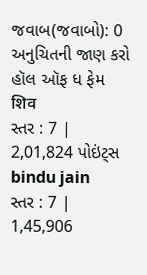જવાબ(જવાબો): 0
અનુચિતની જાણ કરો
હૉલ ઑફ ધ ફેમ
शिव
સ્તર : 7 | 2,01,824 પોઇંટ્સ
bindu jain
સ્તર : 7 | 1,45,906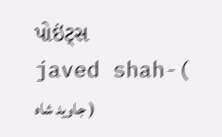પોઇંટ્સ
javed shah-( جاوید شاہ )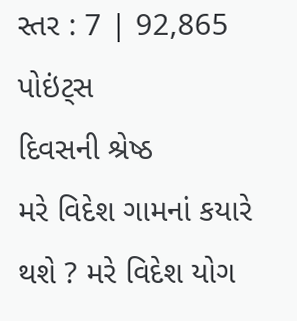સ્તર : 7 | 92,865 પોઇંટ્સ
દિવસની શ્રેષ્ઠ
મરે વિદેશ ગામનાં કયારે થશે ? મરે વિદેશ યોગ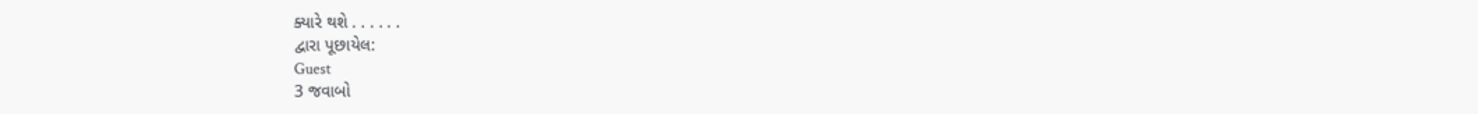ક્યારે થશે . . . . . .
દ્વારા પૂછાયેલ:
Guest
3 જવાબો